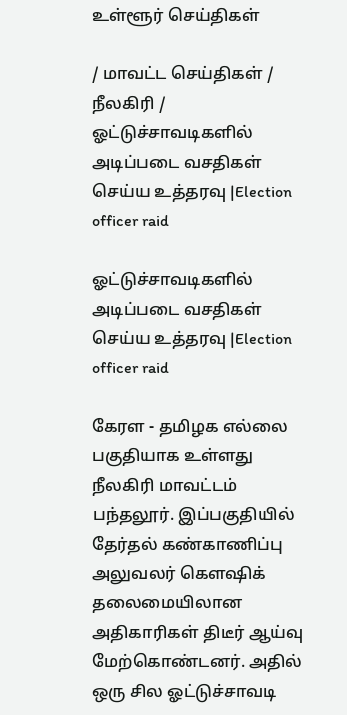உள்ளூர் செய்திகள்

/ மாவட்ட செய்திகள் / நீலகிரி / ஓட்டுச்சாவடிகளில் அடிப்படை வசதிகள் செய்ய உத்தரவு |Election officer raid

ஓட்டுச்சாவடிகளில் அடிப்படை வசதிகள் செய்ய உத்தரவு |Election officer raid

கேரள - தமிழக எல்லை பகுதியாக உள்ளது நீலகிரி மாவட்டம் பந்தலூர். இப்பகுதியில் தேர்தல் கண்காணிப்பு அலுவலர் கௌஷிக் தலைமையிலான அதிகாரிகள் திடீர் ஆய்வு மேற்கொண்டனர். அதில் ஒரு சில ஓட்டுச்சாவடி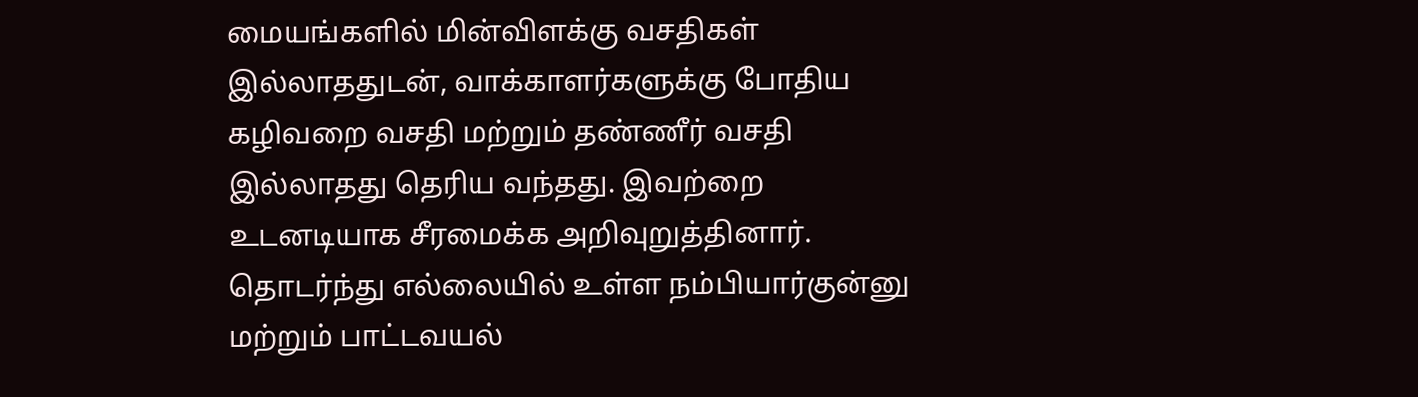மையங்களில் மின்விளக்கு வசதிகள் இல்லாததுடன், வாக்காளர்களுக்கு போதிய கழிவறை வசதி மற்றும் தண்ணீர் வசதி இல்லாதது தெரிய வந்தது. இவற்றை உடனடியாக சீரமைக்க அறிவுறுத்தினார். தொடர்ந்து எல்லையில் உள்ள நம்பியார்குன்னு மற்றும் பாட்டவயல்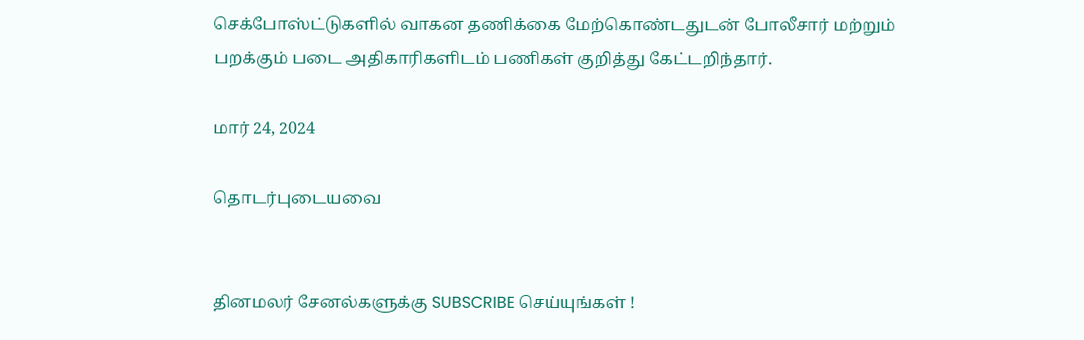செக்போஸ்ட்டுகளில் வாகன தணிக்கை மேற்கொண்டதுடன் போலீசார் மற்றும் பறக்கும் படை அதிகாரிகளிடம் பணிகள் குறித்து கேட்டறிந்தார்.

மார் 24, 2024

தொடர்புடையவை


தினமலர் சேனல்களுக்கு SUBSCRIBE செய்யுங்கள் !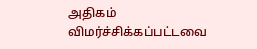அதிகம் விமர்ச்சிக்கப்பட்டவை